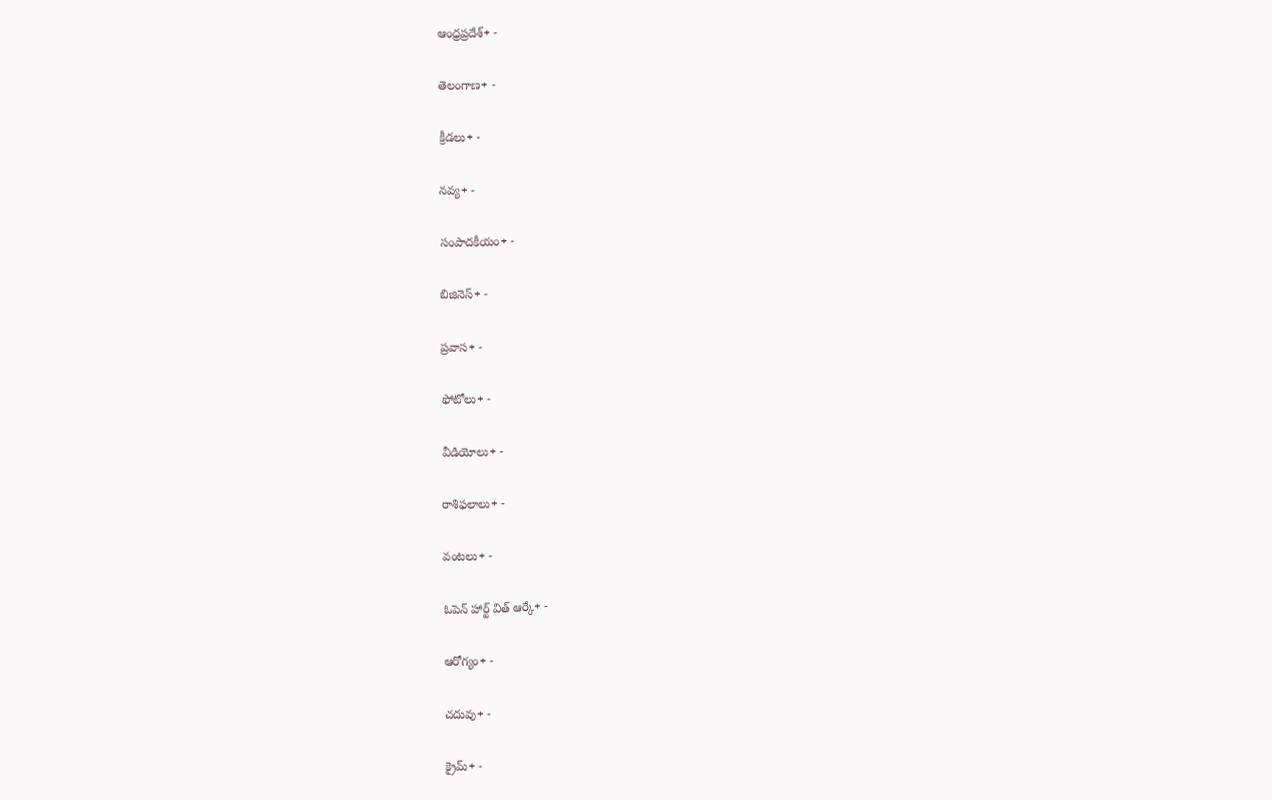ఆంధ్రప్రదేశ్+ -

తెలంగాణ+ -

క్రీడలు+ -

నవ్య+ -

సంపాదకీయం+ -

బిజినెస్+ -

ప్రవాస+ -

ఫోటోలు+ -

వీడియోలు+ -

రాశిఫలాలు+ -

వంటలు+ -

ఓపెన్ హార్ట్ విత్ ఆర్కే+ -

ఆరోగ్యం+ -

చదువు+ -

క్రైమ్+ -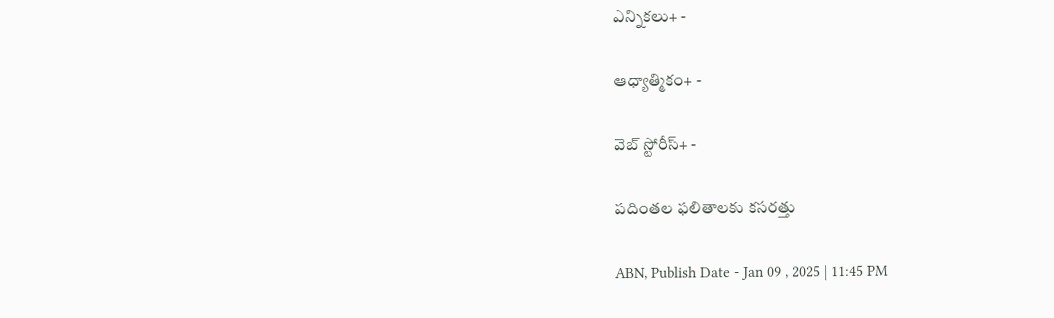ఎన్నికలు+ -

ఆధ్యాత్మికం+ -

వెబ్ స్టోరీస్+ -

పదింతల ఫలితాలకు కసరత్తు

ABN, Publish Date - Jan 09 , 2025 | 11:45 PM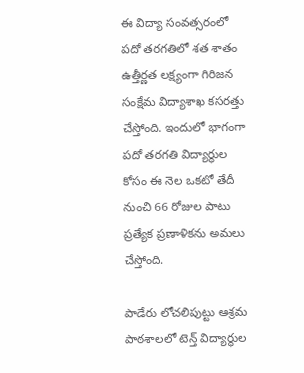ఈ విద్యా సంవత్సరంలో పదో తరగతిలో శత శాతం ఉత్తీర్ణత లక్ష్యంగా గిరిజన సంక్షేమ విద్యాశాఖ కసరత్తు చేస్తోంది. ఇందులో భాగంగా పదో తరగతి విద్యార్థుల కోసం ఈ నెల ఒకటో తేదీ నుంచి 66 రోజుల పాటు ప్రత్యేక ప్రణాళికను అమలు చేస్తోంది.

పాడేరు లోచలిపుట్టు ఆశ్రమ పాఠశాలలో టెన్త్‌ విద్యార్థుల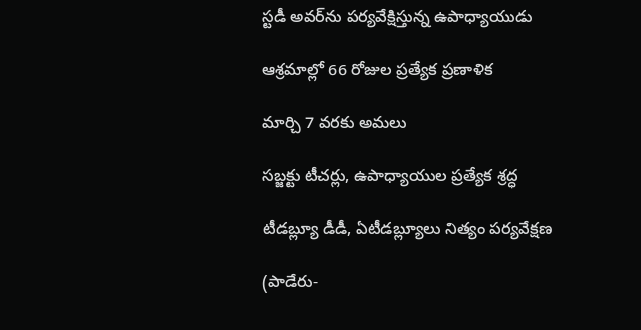స్టడీ అవర్‌ను పర్యవేక్షిస్తున్న ఉపాధ్యాయుడు

ఆశ్రమాల్లో 66 రోజుల ప్రత్యేక ప్రణాళిక

మార్చి 7 వరకు అమలు

సబ్జక్టు టీచర్లు, ఉపాధ్యాయుల ప్రత్యేక శ్రద్ధ

టీడబ్ల్యూ డీడీ, ఏటీడబ్ల్యూలు నిత్యం పర్యవేక్షణ

(పాడేరు-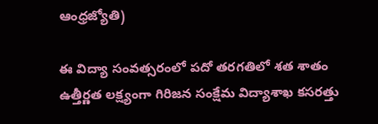ఆంధ్రజ్యోతి)

ఈ విద్యా సంవత్సరంలో పదో తరగతిలో శత శాతం ఉత్తీర్ణత లక్ష్యంగా గిరిజన సంక్షేమ విద్యాశాఖ కసరత్తు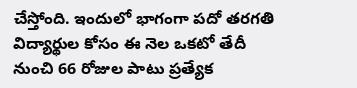చేస్తోంది. ఇందులో భాగంగా పదో తరగతి విద్యార్థుల కోసం ఈ నెల ఒకటో తేదీ నుంచి 66 రోజుల పాటు ప్రత్యేక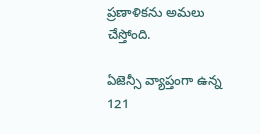ప్రణాళికను అమలు చేస్తోంది.

ఏజెన్సీ వ్యాప్తంగా ఉన్న 121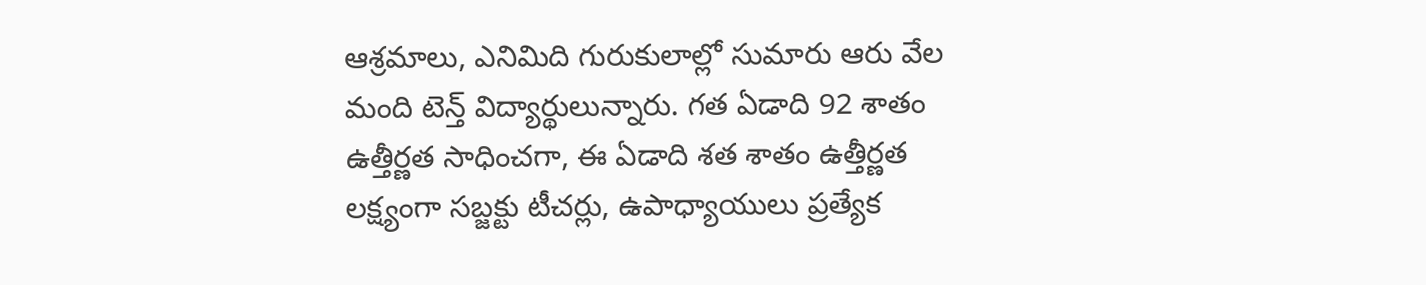ఆశ్రమాలు, ఎనిమిది గురుకులాల్లో సుమారు ఆరు వేల మంది టెన్త్‌ విద్యార్థులున్నారు. గత ఏడాది 92 శాతం ఉత్తీర్ణత సాధించగా, ఈ ఏడాది శత శాతం ఉత్తీర్ణత లక్ష్యంగా సబ్జక్టు టీచర్లు, ఉపాధ్యాయులు ప్రత్యేక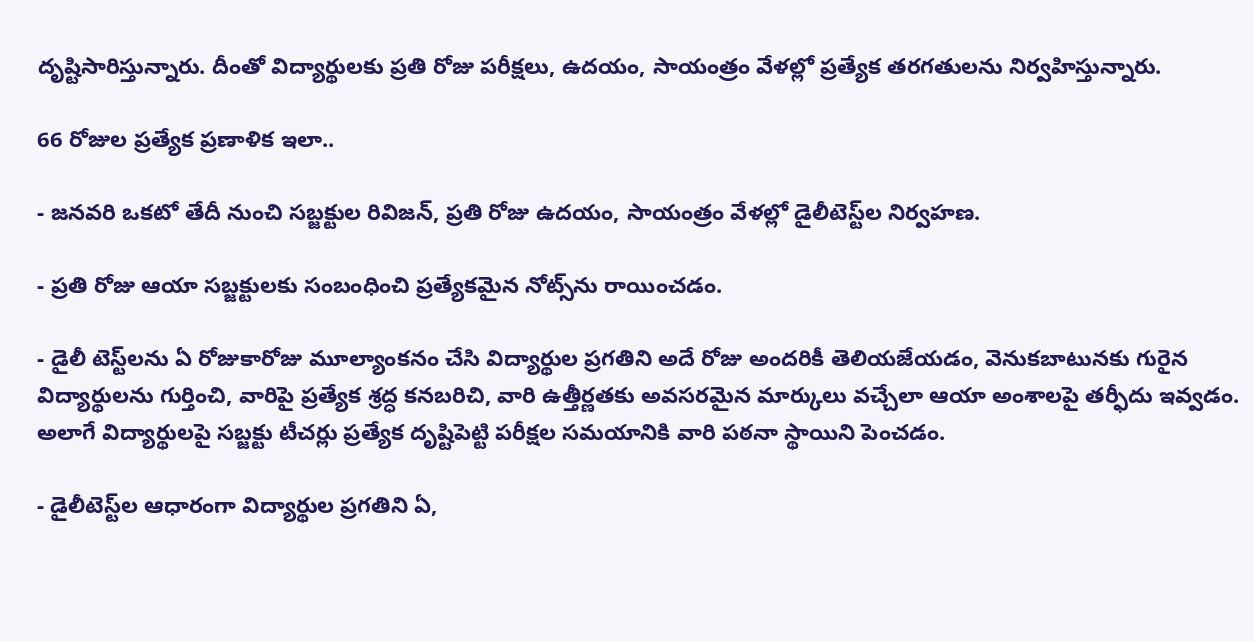దృష్టిసారిస్తున్నారు. దీంతో విద్యార్థులకు ప్రతి రోజు పరీక్షలు, ఉదయం, సాయంత్రం వేళల్లో ప్రత్యేక తరగతులను నిర్వహిస్తున్నారు.

66 రోజుల ప్రత్యేక ప్రణాళిక ఇలా..

- జనవరి ఒకటో తేదీ నుంచి సబ్జక్టుల రివిజన్‌, ప్రతి రోజు ఉదయం, సాయంత్రం వేళల్లో డైలీటెస్ట్‌ల నిర్వహణ.

- ప్రతి రోజు ఆయా సబ్జక్టులకు సంబంధించి ప్రత్యేకమైన నోట్స్‌ను రాయించడం.

- డైలీ టెస్ట్‌లను ఏ రోజుకారోజు మూల్యాంకనం చేసి విద్యార్థుల ప్రగతిని అదే రోజు అందరికీ తెలియజేయడం, వెనుకబాటునకు గురైన విద్యార్థులను గుర్తించి, వారిపై ప్రత్యేక శ్రద్ధ కనబరిచి, వారి ఉత్తీర్ణతకు అవసరమైన మార్కులు వచ్చేలా ఆయా అంశాలపై తర్ఫీదు ఇవ్వడం. అలాగే విద్యార్థులపై సబ్జక్టు టీచర్లు ప్రత్యేక దృష్టిపెట్టి పరీక్షల సమయానికి వారి పఠనా స్థాయిని పెంచడం.

- డైలీటెస్ట్‌ల ఆధారంగా విద్యార్థుల ప్రగతిని ఏ,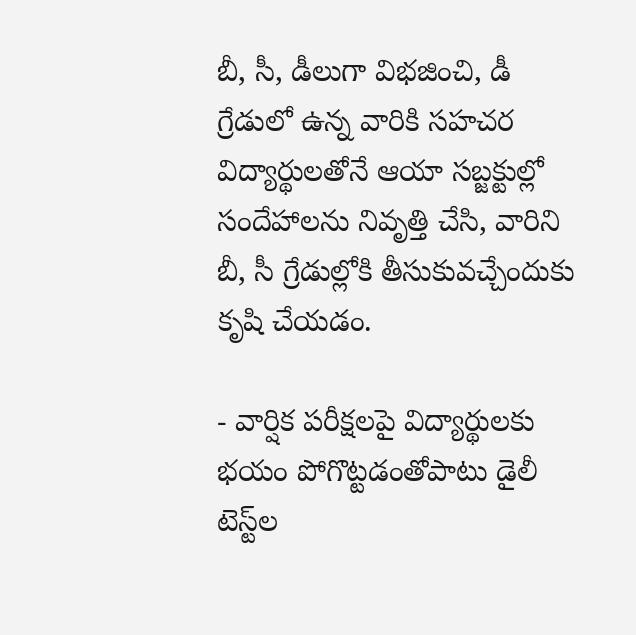బీ, సీ, డీలుగా విభజించి, డీ గ్రేడులో ఉన్న వారికి సహచర విద్యార్థులతోనే ఆయా సబ్జక్టుల్లో సందేహాలను నివృత్తి చేసి, వారిని బీ, సీ గ్రేడుల్లోకి తీసుకువచ్చేందుకు కృషి చేయడం.

- వార్షిక పరీక్షలపై విద్యార్థులకు భయం పోగొట్టడంతోపాటు డైలీ టెస్ట్‌ల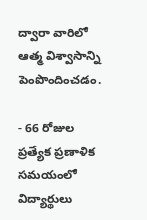ద్వారా వారిలో ఆత్మ విశ్వాసాన్ని పెంపొందించడం.

- 66 రోజుల ప్రత్యేక ప్రణాళిక సమయంలో విద్యార్థులు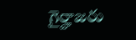గైర్హాజరు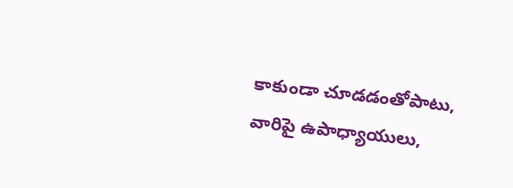కాకుండా చూడడంతోపాటు, వారిపై ఉపాధ్యాయులు,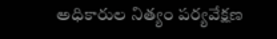అధికారుల నిత్యం పర్యవేక్షణ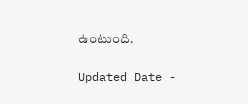ఉంటుంది.

Updated Date -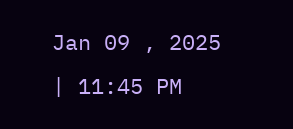Jan 09 , 2025 | 11:45 PM